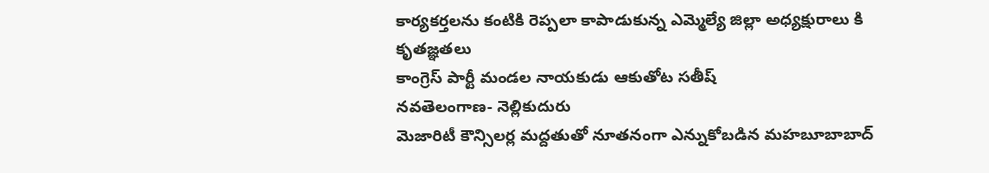కార్యకర్తలను కంటికి రెప్పలా కాపాడుకున్న ఎమ్మెల్యే జిల్లా అధ్యక్షురాలు కి కృతజ్ఞతలు
కాంగ్రెస్ పార్టీ మండల నాయకుడు ఆకుతోట సతీష్
నవతెలంగాణ- నెల్లికుదురు
మెజారిటీ కౌన్సిలర్ల మద్దతుతో నూతనంగా ఎన్నుకోబడిన మహబూబాబాద్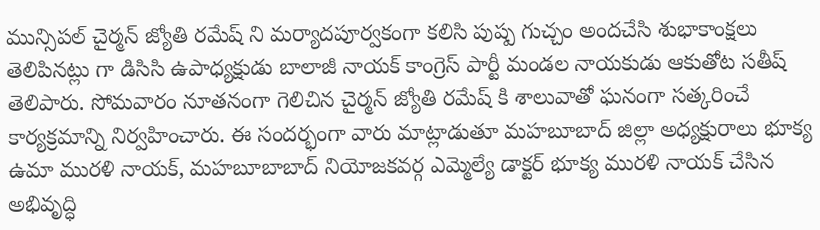మున్సిపల్ చైర్మన్ జ్యోతి రమేష్ ని మర్యాదపూర్వకంగా కలిసి పుష్ప గుచ్చం అందచేసి శుభాకాంక్షలు తెలిపినట్లు గా డిసిసి ఉపాధ్యక్షుడు బాలాజీ నాయక్ కాంగ్రెస్ పార్టీ మండల నాయకుడు ఆకుతోట సతీష్ తెలిపారు. సోమవారం నూతనంగా గెలిచిన చైర్మన్ జ్యోతి రమేష్ కి శాలువాతో ఘనంగా సత్కరించే కార్యక్రమాన్ని నిర్వహించారు. ఈ సందర్భంగా వారు మాట్లాడుతూ మహబూబాద్ జిల్లా అధ్యక్షురాలు భూక్య ఉమా మురళి నాయక్, మహబూబాబాద్ నియోజకవర్గ ఎమ్మెల్యే డాక్టర్ భూక్య మురళి నాయక్ చేసిన అభివృద్ధి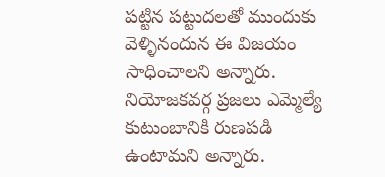పట్టిన పట్టుదలతో ముందుకు వెళ్ళినందున ఈ విజయం సాధించాలని అన్నారు.
నియోజకవర్గ ప్రజలు ఎమ్మెల్యే కుటుంబానికి రుణపడి ఉంటామని అన్నారు.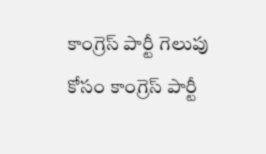కాంగ్రెస్ పార్టీ గెలుపు కోసం కాంగ్రెస్ పార్టీ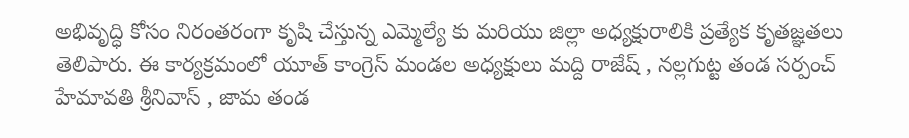అభివృద్ధి కోసం నిరంతరంగా కృషి చేస్తున్న ఎమ్మెల్యే కు మరియు జిల్లా అధ్యక్షురాలికి ప్రత్యేక కృతజ్ఞతలు తెలిపారు. ఈ కార్యక్రమంలో యూత్ కాంగ్రెస్ మండల అధ్యక్షులు మద్ది రాజేష్ , నల్లగుట్ట తండ సర్పంచ్ హేమావతి శ్రీనివాస్ , జామ తండ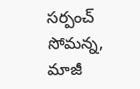సర్పంచ్ సోమన్న, మాజీ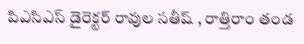పిఎసిఎస్ డైరెక్టర్ రావుల సతీష్ , రాత్తిరాం తండ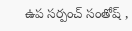ఉప సర్పంచ్ సంతోష్ ,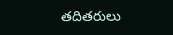తదితరులు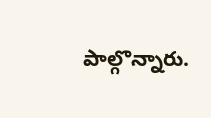పాల్గొన్నారు.